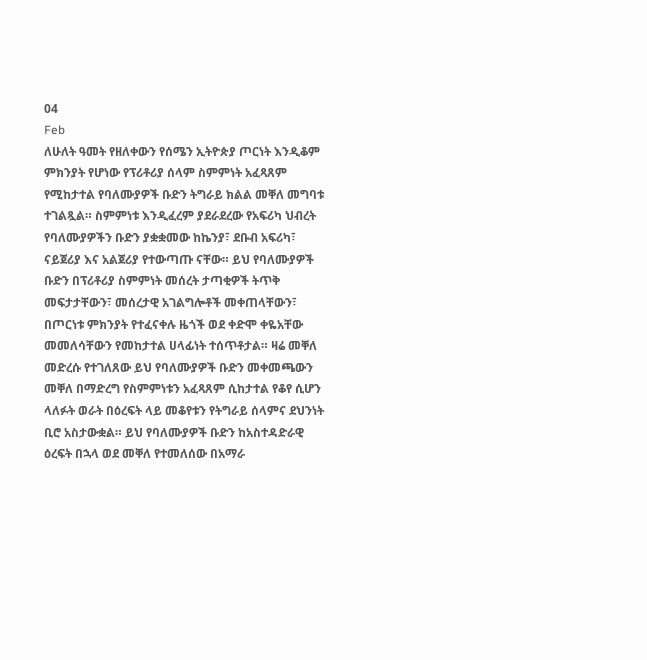04
Feb
ለሁለት ዓመት የዘለቀውን የሰሜን ኢትዮጵያ ጦርነት እንዲቆም ምክንያት የሆነው የፕሪቶሪያ ሰላም ስምምነት አፈጻጸም የሚከታተል የባለሙያዎች ቡድን ትግራይ ክልል መቐለ መግባቱ ተገልጿል። ስምምነቱ እንዲፈረም ያደራደረው የአፍሪካ ህብረት የባለሙያዎችን ቡድን ያቋቋመው ከኬንያ፣ ደቡብ አፍሪካ፣ ናይጀሪያ እና አልጀሪያ የተውጣጡ ናቸው። ይህ የባለሙያዎች ቡድን በፕሪቶሪያ ስምምነት መሰረት ታጣቂዎች ትጥቅ መፍታታቸውን፣ መሰረታዊ አገልግሎቶች መቀጠላቸውን፣ በጦርነቱ ምክንያት የተፈናቀሉ ዜጎች ወደ ቀድሞ ቀዬአቸው መመለሳቸውን የመከታተል ሀላፊነት ተሰጥቶታል። ዛሬ መቐለ መድረሱ የተገለጸው ይህ የባለሙያዎች ቡድን መቀመጫውን መቐለ በማድረግ የስምምነቱን አፈጻጸም ሲከታተል የቆየ ሲሆን ላለፉት ወራት በዕረፍት ላይ መቆየቱን የትግራይ ሰላምና ደህንነት ቢሮ አስታውቋል። ይህ የባለሙያዎች ቡድን ከአስተዳድራዊ ዕረፍት በኋላ ወደ መቐለ የተመለሰው በአማራ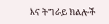እና ትግራይ ክልሎች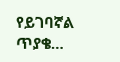የይገባኛል ጥያቄ…